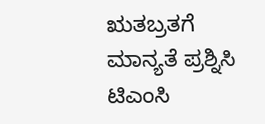ಋತಬ್ರತಗೆ ಮಾನ್ಯತೆ ಪ್ರಶ್ನಿಸಿ ಟಿಎಂಸಿ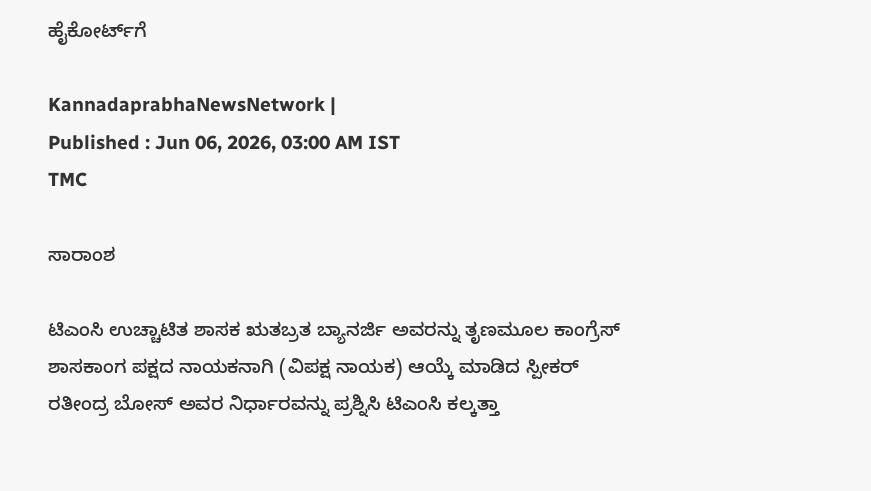ಹೈಕೋರ್ಟ್‌ಗೆ

KannadaprabhaNewsNetwork |
Published : Jun 06, 2026, 03:00 AM IST
TMC

ಸಾರಾಂಶ

ಟಿಎಂಸಿ ಉಚ್ಚಾಟಿತ ಶಾಸಕ ಋತಬ್ರತ ಬ್ಯಾನರ್ಜಿ ಅವರನ್ನು ತೃಣಮೂಲ ಕಾಂಗ್ರೆಸ್‌ ಶಾಸಕಾಂಗ ಪಕ್ಷದ ನಾಯಕನಾಗಿ (ವಿಪಕ್ಷ ನಾಯಕ) ಆಯ್ಕೆ ಮಾಡಿದ ಸ್ಪೀಕರ್‌ ರತೀಂದ್ರ ಬೋಸ್‌ ಅವರ ನಿರ್ಧಾರವನ್ನು ಪ್ರಶ್ನಿಸಿ ಟಿಎಂಸಿ ಕಲ್ಕತ್ತಾ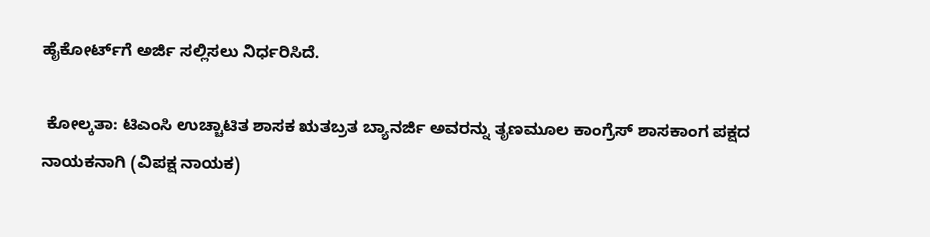ಹೈಕೋರ್ಟ್‌ಗೆ ಅರ್ಜಿ ಸಲ್ಲಿಸಲು ನಿರ್ಧರಿಸಿದೆ.

 ಕೋಲ್ಕತಾ: ಟಿಎಂಸಿ ಉಚ್ಚಾಟಿತ ಶಾಸಕ ಋತಬ್ರತ ಬ್ಯಾನರ್ಜಿ ಅವರನ್ನು ತೃಣಮೂಲ ಕಾಂಗ್ರೆಸ್‌ ಶಾಸಕಾಂಗ ಪಕ್ಷದ ನಾಯಕನಾಗಿ (ವಿಪಕ್ಷ ನಾಯಕ)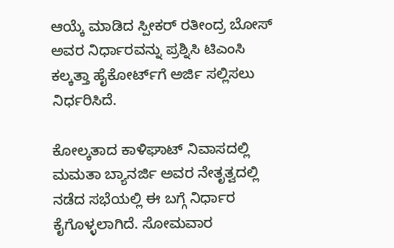ಆಯ್ಕೆ ಮಾಡಿದ ಸ್ಪೀಕರ್‌ ರತೀಂದ್ರ ಬೋಸ್‌ ಅವರ ನಿರ್ಧಾರವನ್ನು ಪ್ರಶ್ನಿಸಿ ಟಿಎಂಸಿ ಕಲ್ಕತ್ತಾ ಹೈಕೋರ್ಟ್‌ಗೆ ಅರ್ಜಿ ಸಲ್ಲಿಸಲು ನಿರ್ಧರಿಸಿದೆ.

ಕೋಲ್ಕತಾದ ಕಾಳಿಘಾಟ್‌ ನಿವಾಸದಲ್ಲಿ ಮಮತಾ ಬ್ಯಾನರ್ಜಿ ಅವರ ನೇತೃತ್ವದಲ್ಲಿ ನಡೆದ ಸಭೆಯಲ್ಲಿ ಈ ಬಗ್ಗೆ ನಿರ್ಧಾರ ಕೈಗೊಳ್ಳಲಾಗಿದೆ. ಸೋಮವಾರ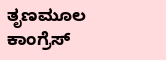ತೃಣಮೂಲ ಕಾಂಗ್ರೆಸ್‌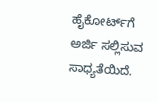ಹೈಕೋರ್ಟ್‌ಗೆ ಅರ್ಜಿ ಸಲ್ಲಿಸುವ ಸಾಧ್ಯತೆಯಿದೆ.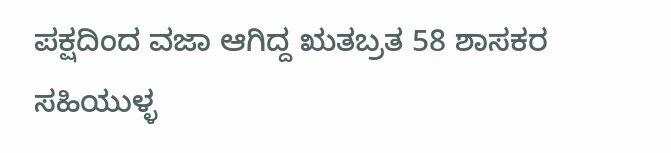ಪಕ್ಷದಿಂದ ವಜಾ ಆಗಿದ್ದ ಋತಬ್ರತ 58 ಶಾಸಕರ ಸಹಿಯುಳ್ಳ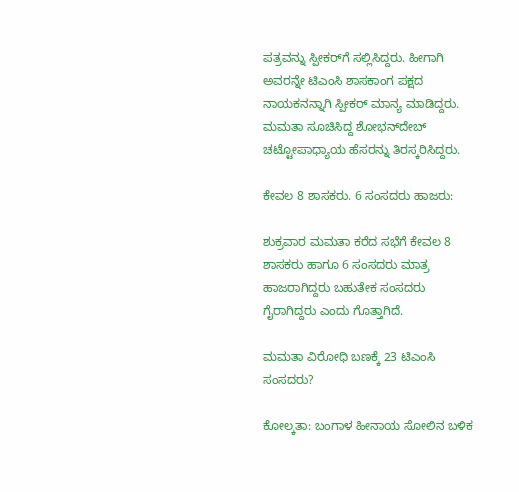ಪತ್ರವನ್ನು ಸ್ಪೀಕರ್‌ಗೆ ಸಲ್ಲಿಸಿದ್ದರು. ಹೀಗಾಗಿ ಅವರನ್ನೇ ಟಿಎಂಸಿ ಶಾಸಕಾಂಗ ಪಕ್ಷದ ನಾಯಕನನ್ನಾಗಿ ಸ್ಪೀಕರ್ ಮಾನ್ಯ ಮಾಡಿದ್ದರು. ಮಮತಾ ಸೂಚಿಸಿದ್ದ ಶೋಭನ್‌ದೇಬ್‌ ಚಟ್ಟೋಪಾಧ್ಯಾಯ ಹೆಸರನ್ನು ತಿರಸ್ಕರಿಸಿದ್ದರು.

ಕೇವಲ 8 ಶಾಸಕರು. 6 ಸಂಸದರು ಹಾಜರು:

ಶುಕ್ರವಾರ ಮಮತಾ ಕರೆದ ಸಭೆಗೆ ಕೇವಲ 8 ಶಾಸಕರು ಹಾಗೂ 6 ಸಂಸದರು ಮಾತ್ರ ಹಾಜರಾಗಿದ್ದರು ಬಹುತೇಕ ಸಂಸದರು ಗೈರಾಗಿದ್ದರು ಎಂದು ಗೊತ್ತಾಗಿದೆ.

ಮಮತಾ ವಿರೋಧಿ ಬಣಕ್ಕೆ 23 ಟಿಎಂಸಿ ಸಂಸದರು?

ಕೋಲ್ಕತಾ: ಬಂಗಾಳ ಹೀನಾಯ ಸೋಲಿನ ಬಳಿಕ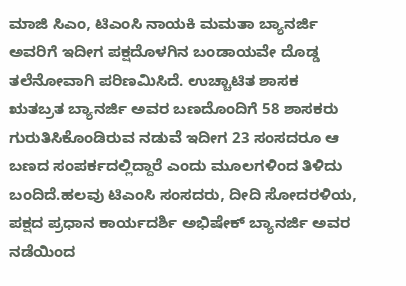ಮಾಜಿ ಸಿಎಂ, ಟಿಎಂಸಿ ನಾಯಕಿ ಮಮತಾ ಬ್ಯಾನರ್ಜಿ ಅವರಿಗೆ ಇದೀಗ ಪಕ್ಷದೊಳಗಿನ ಬಂಡಾಯವೇ ದೊಡ್ಡ ತಲೆನೋವಾಗಿ ಪರಿಣಮಿಸಿದೆ. ಉಚ್ಚಾಟಿತ ಶಾಸಕ ಋತಬ್ರತ ಬ್ಯಾನರ್ಜಿ ಅವರ ಬಣದೊಂದಿಗೆ 58 ಶಾಸಕರು ಗುರುತಿಸಿಕೊಂಡಿರುವ ನಡುವೆ ಇದೀಗ 23 ಸಂಸದರೂ ಆ ಬಣದ ಸಂಪರ್ಕದಲ್ಲಿದ್ದಾರೆ ಎಂದು ಮೂಲಗಳಿಂದ ತಿಳಿದು ಬಂದಿದೆ.ಹಲವು ಟಿಎಂಸಿ ಸಂಸದರು, ದೀದಿ ಸೋದರಳಿಯ, ಪಕ್ಷದ ಪ್ರಧಾನ ಕಾರ್ಯದರ್ಶಿ ಅಭಿಷೇಕ್‌ ಬ್ಯಾನರ್ಜಿ ಅವರ ನಡೆಯಿಂದ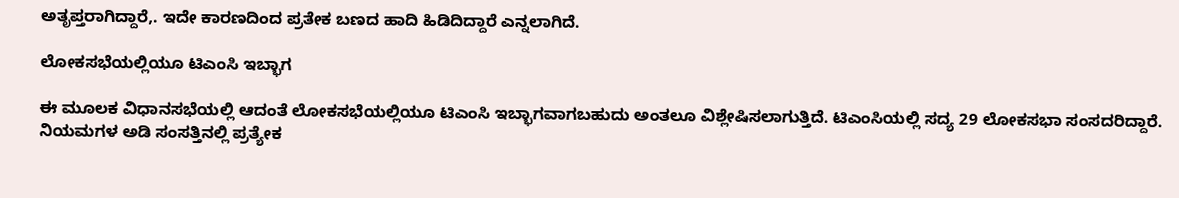ಅತೃಪ್ತರಾಗಿದ್ದಾರೆ,. ಇದೇ ಕಾರಣದಿಂದ ಪ್ರತೇಕ ಬಣದ ಹಾದಿ ಹಿಡಿದಿದ್ದಾರೆ ಎನ್ನಲಾಗಿದೆ.

ಲೋಕಸಭೆಯಲ್ಲಿಯೂ ಟಿಎಂಸಿ ಇಬ್ಭಾಗ

ಈ ಮೂಲಕ ವಿಧಾನಸಭೆಯಲ್ಲಿ ಆದಂತೆ ಲೋಕಸಭೆಯಲ್ಲಿಯೂ ಟಿಎಂಸಿ ಇಬ್ಭಾಗವಾಗಬಹುದು ಅಂತಲೂ ವಿಶ್ಲೇಷಿಸಲಾಗುತ್ತಿದೆ. ಟಿಎಂಸಿಯಲ್ಲಿ ಸದ್ಯ 29 ಲೋಕಸಭಾ ಸಂಸದರಿದ್ದಾರೆ. ನಿಯಮಗಳ ಅಡಿ ಸಂಸತ್ತಿನಲ್ಲಿ ಪ್ರತ್ಯೇಕ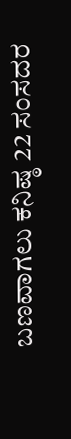ಬಣವಾಗಲು ಕನಿಷ್ಠ 22 ಸಂಸದರ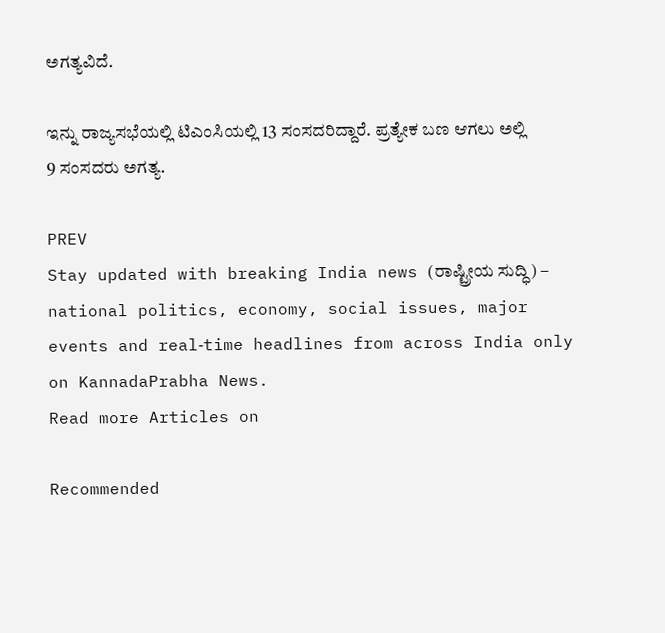ಅಗತ್ಯವಿದೆ.

ಇನ್ನು ರಾಜ್ಯಸಭೆಯಲ್ಲಿ ಟಿಎಂಸಿಯಲ್ಲಿ 13 ಸಂಸದರಿದ್ದಾರೆ. ಪ್ರತ್ಯೇಕ ಬಣ ಆಗಲು ಅಲ್ಲಿ 9 ಸಂಸದರು ಅಗತ್ಯ.

PREV
Stay updated with breaking India news (ರಾಷ್ಟ್ರೀಯ ಸುದ್ಧಿ) – national politics, economy, social issues, major events and real‑time headlines from across India only on KannadaPrabha News.
Read more Articles on

Recommended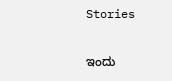Stories

ಇಂದು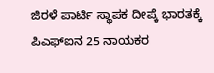ಜಿರಳೆ ಪಾರ್ಟಿ ಸ್ಥಾಪಕ ದೀಪ್ಕೆ ಭಾರತಕ್ಕೆ
ಪಿಎಫ್‌ಐನ 25 ನಾಯಕರ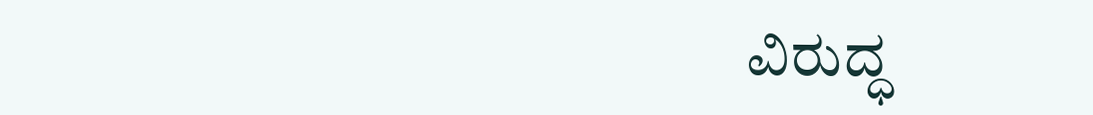ವಿರುದ್ಧ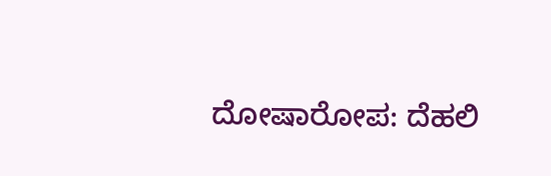ದೋಷಾರೋಪ: ದೆಹಲಿ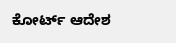ಕೋರ್ಟ್‌ ಆದೇಶ